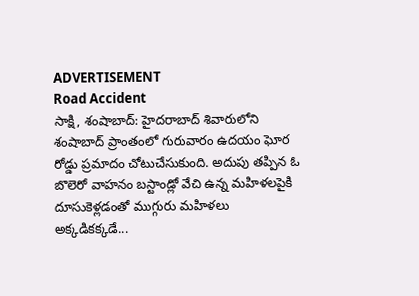ADVERTISEMENT
Road Accident
సాక్షి, శంషాబాద్: హైదరాబాద్ శివారులోని శంషాబాద్ ప్రాంతంలో గురువారం ఉదయం ఘోర రోడ్డు ప్రమాదం చోటుచేసుకుంది. అదుపు తప్పిన ఓ బొలెరో వాహనం బస్టాండ్లో వేచి ఉన్న మహిళలపైకి దూసుకెళ్లడంతో ముగ్గురు మహిళలు అక్కడికక్కడే...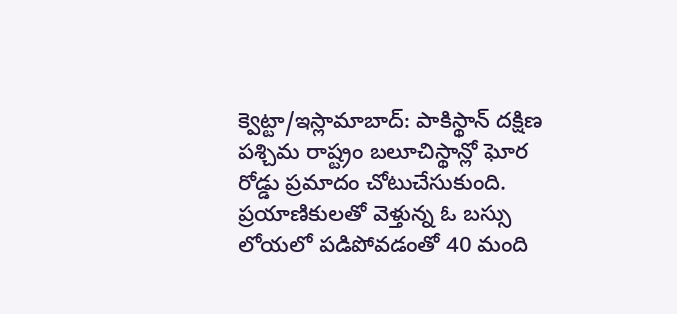క్వెట్టా/ఇస్లామాబాద్: పాకిస్థాన్ దక్షిణ పశ్చిమ రాష్ట్రం బలూచిస్థాన్లో ఘోర రోడ్డు ప్రమాదం చోటుచేసుకుంది. ప్రయాణికులతో వెళ్తున్న ఓ బస్సు లోయలో పడిపోవడంతో 40 మంది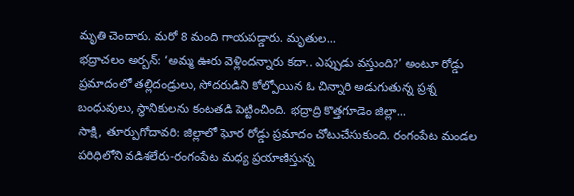మృతి చెందారు. మరో 8 మంది గాయపడ్డారు. మృతుల...
భద్రాచలం అర్బన్: ‘అమ్మ ఊరు వెళ్లిందన్నారు కదా.. ఎప్పుడు వస్తుంది?’ అంటూ రోడ్డు ప్రమాదంలో తల్లిదండ్రులు, సోదరుడిని కోల్పోయిన ఓ చిన్నారి అడుగుతున్న ప్రశ్న బంధువులు, స్థానికులను కంటతడి పెట్టించింది. భద్రాద్రి కొత్తగూడెం జిల్లా...
సాక్షి, తూర్పుగోదావరి: జిల్లాలో ఘోర రోడ్డు ప్రమాదం చోటుచేసుకుంది. రంగంపేట మండల పరిధిలోని వడిశలేరు-రంగంపేట మధ్య ప్రయాణిస్తున్న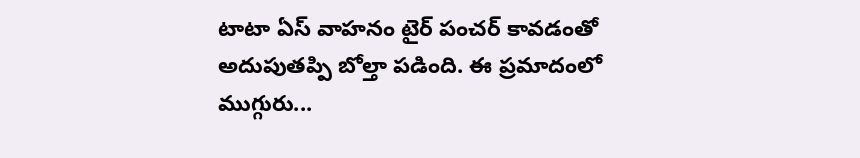టాటా ఏస్ వాహనం టైర్ పంచర్ కావడంతో అదుపుతప్పి బోల్తా పడింది. ఈ ప్రమాదంలో ముగ్గురు...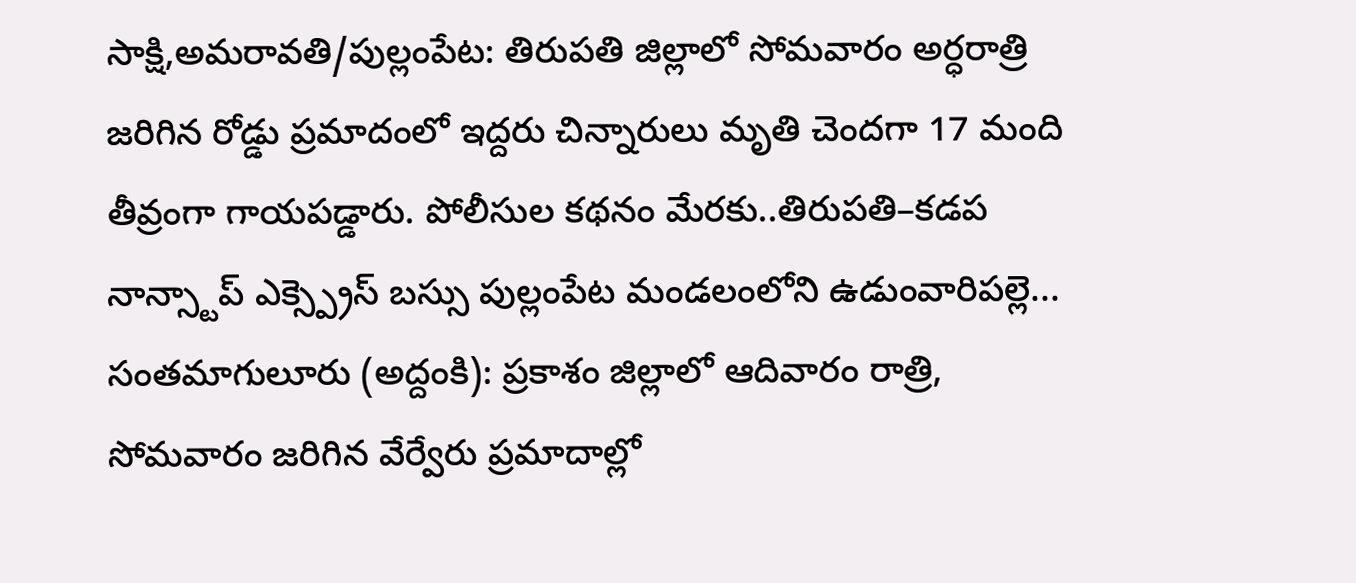సాక్షి,అమరావతి/పుల్లంపేట: తిరుపతి జిల్లాలో సోమవారం అర్ధరాత్రి జరిగిన రోడ్డు ప్రమాదంలో ఇద్దరు చిన్నారులు మృతి చెందగా 17 మంది తీవ్రంగా గాయపడ్డారు. పోలీసుల కథనం మేరకు..తిరుపతి–కడప నాన్స్టాప్ ఎక్స్ప్రెస్ బస్సు పుల్లంపేట మండలంలోని ఉడుంవారిపల్లె...
సంతమాగులూరు (అద్దంకి): ప్రకాశం జిల్లాలో ఆదివారం రాత్రి, సోమవారం జరిగిన వేర్వేరు ప్రమాదాల్లో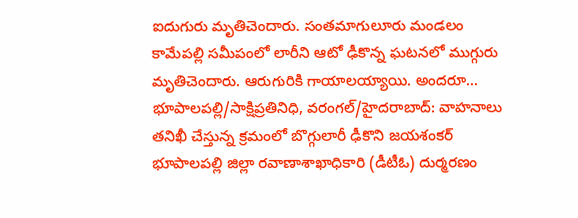ఐదుగురు మృతిచెందారు. సంతమాగులూరు మండలం కామేపల్లి సమీపంలో లారీని ఆటో ఢీకొన్న ఘటనలో ముగ్గురు మృతిచెందారు. ఆరుగురికి గాయాలయ్యాయి. అందరూ...
భూపాలపల్లి/సాక్షిప్రతినిధి, వరంగల్/హైదరాబాద్: వాహనాలు తనిఖీ చేస్తున్న క్రమంలో బొగ్గులారీ ఢీకొని జయశంకర్ భూపాలపల్లి జిల్లా రవాణాశాఖాధికారి (డీటీఓ) దుర్మరణం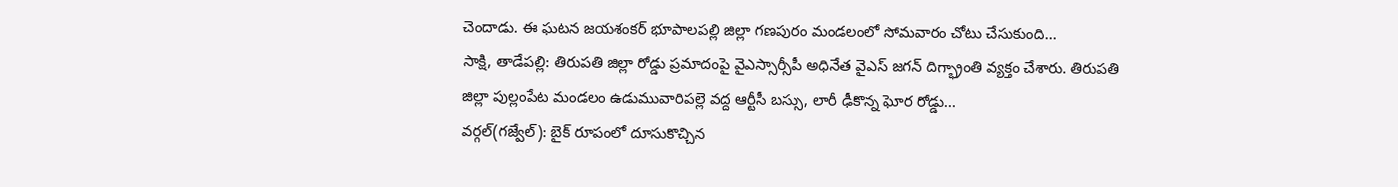చెందాడు. ఈ ఘటన జయశంకర్ భూపాలపల్లి జిల్లా గణపురం మండలంలో సోమవారం చోటు చేసుకుంది...
సాక్షి, తాడేపల్లి: తిరుపతి జిల్లా రోడ్డు ప్రమాదంపై వైఎస్సార్సీపీ అధినేత వైఎస్ జగన్ దిగ్భ్రాంతి వ్యక్తం చేశారు. తిరుపతి జిల్లా పుల్లంపేట మండలం ఉడుమువారిపల్లె వద్ద ఆర్టీసీ బస్సు, లారీ ఢీకొన్న ఘోర రోడ్డు...
వర్గల్(గజ్వేల్): బైక్ రూపంలో దూసుకొచ్చిన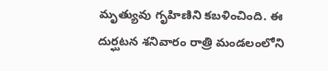మృత్యువు గృహిణిని కబళించింది. ఈ దుర్ఘటన శనివారం రాత్రి మండలంలోని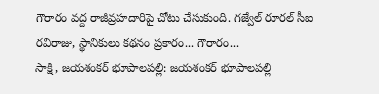గౌరారం వద్ద రాజీవ్రహదారిపై చోటు చేసుకుంది. గజ్వేల్ రూరల్ సీఐ రవిరాజు, స్థానికులు కథనం ప్రకారం... గౌరారం...
సాక్షి, జయశంకర్ భూపాలపల్లి: జయశంకర్ భూపాలపల్లి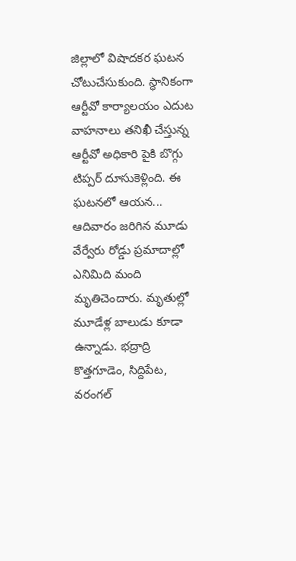జిల్లాలో విషాదకర ఘటన చోటుచేసుకుంది. స్థానికంగా ఆర్టీవో కార్యాలయం ఎదుట వాహనాలు తనిఖీ చేస్తున్న ఆర్టీవో అధికారి పైకి బొగ్గు టిప్పర్ దూసుకెళ్లింది. ఈ ఘటనలో ఆయన...
ఆదివారం జరిగిన మూడు వేర్వేరు రోడ్డు ప్రమాదాల్లో ఎనిమిది మంది మృతిచెందారు. మృతుల్లో మూడేళ్ల బాలుడు కూడా ఉన్నాడు. భద్రాద్రి కొత్తగూడెం, సిద్దిపేట, వరంగల్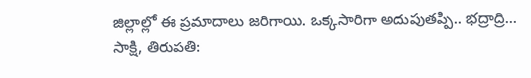జిల్లాల్లో ఈ ప్రమాదాలు జరిగాయి. ఒక్కసారిగా అదుపుతప్పి.. భద్రాద్రి...
సాక్షి, తిరుపతి: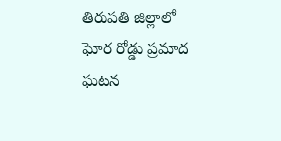తిరుపతి జిల్లాలో ఘోర రోడ్డు ప్రమాద ఘటన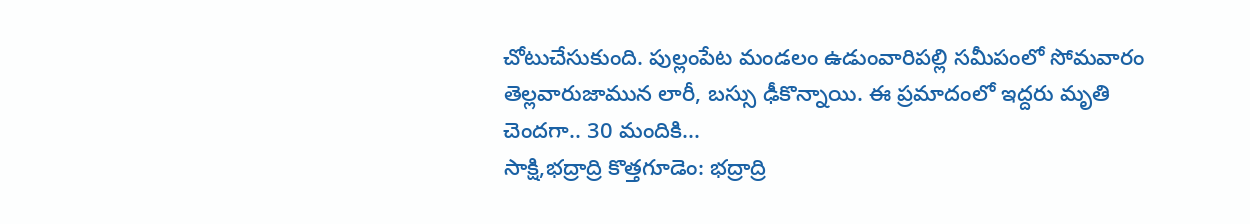చోటుచేసుకుంది. పుల్లంపేట మండలం ఉడుంవారిపల్లి సమీపంలో సోమవారం తెల్లవారుజామున లారీ, బస్సు ఢీకొన్నాయి. ఈ ప్రమాదంలో ఇద్దరు మృతి చెందగా.. 30 మందికి...
సాక్షి,భద్రాద్రి కొత్తగూడెం: భద్రాద్రి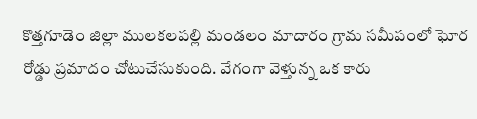కొత్తగూడెం జిల్లా ములకలపల్లి మండలం మాదారం గ్రామ సమీపంలో ఘోర రోడ్డు ప్రమాదం చోటుచేసుకుంది. వేగంగా వెళ్తున్న ఒక కారు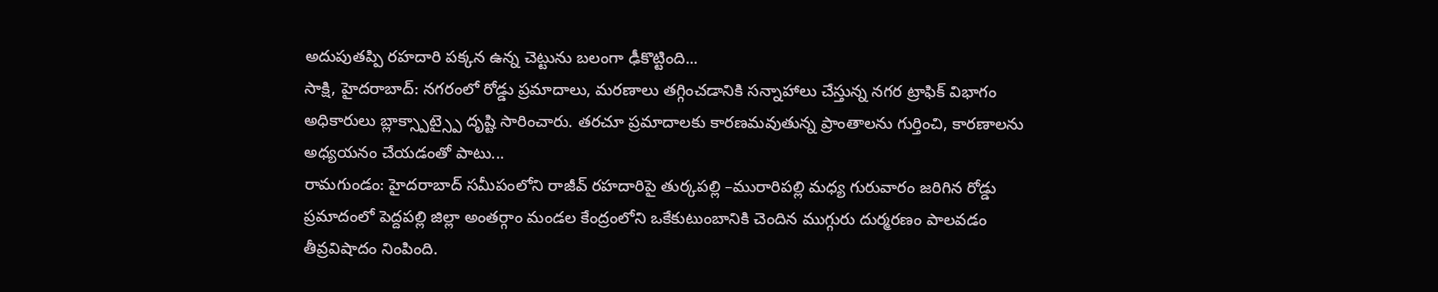అదుపుతప్పి రహదారి పక్కన ఉన్న చెట్టును బలంగా ఢీకొట్టింది...
సాక్షి, హైదరాబాద్: నగరంలో రోడ్డు ప్రమాదాలు, మరణాలు తగ్గించడానికి సన్నాహాలు చేస్తున్న నగర ట్రాఫిక్ విభాగం అధికారులు బ్లాక్స్పాట్స్పై దృష్టి సారించారు. తరచూ ప్రమాదాలకు కారణమవుతున్న ప్రాంతాలను గుర్తించి, కారణాలను అధ్యయనం చేయడంతో పాటు...
రామగుండం: హైదరాబాద్ సమీపంలోని రాజీవ్ రహదారిపై తుర్కపల్లి –మురారిపల్లి మధ్య గురువారం జరిగిన రోడ్డు ప్రమాదంలో పెద్దపల్లి జిల్లా అంతర్గాం మండల కేంద్రంలోని ఒకేకుటుంబానికి చెందిన ముగ్గురు దుర్మరణం పాలవడం తీవ్రవిషాదం నింపింది.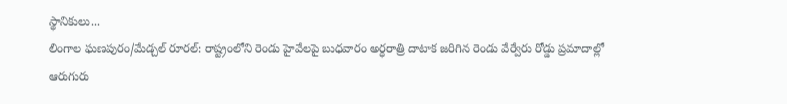స్థానికులు...
లింగాల ఘణపురం/మేడ్చల్ రూరల్: రాష్ట్రంలోని రెండు హైవేలపై బుధవారం అర్ధరాత్రి దాటాక జరిగిన రెండు వేర్వేరు రోడ్డు ప్రమాదాల్లో ఆరుగురు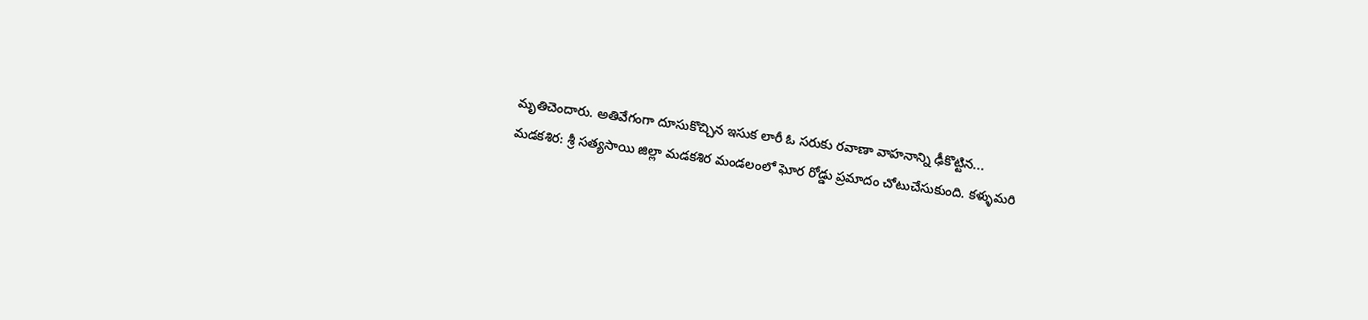మృతిచెందారు. అతివేగంగా దూసుకొచ్చిన ఇసుక లారీ ఓ సరుకు రవాణా వాహనాన్ని ఢీకొట్టిన...
మడకశిర: శ్రీ సత్యసాయి జిల్లా మడకశిర మండలంలో ఘోర రోడ్డు ప్రమాదం చోటుచేసుకుంది. కళ్ళుమరి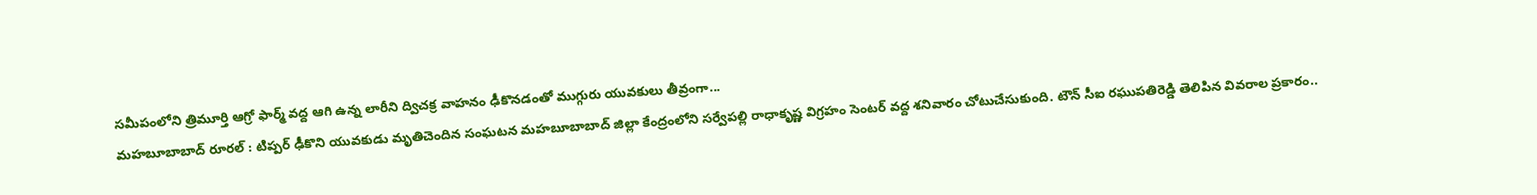సమీపంలోని త్రిమూర్తి ఆగ్రో ఫార్మ్ వద్ద ఆగి ఉన్న లారీని ద్విచక్ర వాహనం ఢీకొనడంతో ముగ్గురు యువకులు తీవ్రంగా...
మహబూబాబాద్ రూరల్ : టిప్పర్ ఢీకొని యువకుడు మృతిచెందిన సంఘటన మహబూబాబాద్ జిల్లా కేంద్రంలోని సర్వేపల్లి రాధాకృష్ణ విగ్రహం సెంటర్ వద్ద శనివారం చోటుచేసుకుంది. టౌన్ సీఐ రఘుపతిరెడ్డి తెలిపిన వివరాల ప్రకారం..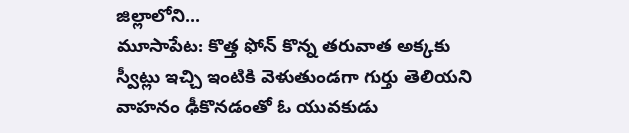జిల్లాలోని...
మూసాపేట: కొత్త ఫోన్ కొన్న తరువాత అక్కకు స్వీట్లు ఇచ్చి ఇంటికి వెళుతుండగా గుర్తు తెలియని వాహనం ఢీకొనడంతో ఓ యువకుడు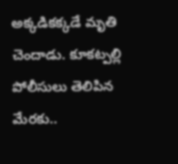అక్కడికక్కడే మృతి చెందాడు. కూకట్పల్లి పోలీసులు తెలిపిన మేరకు..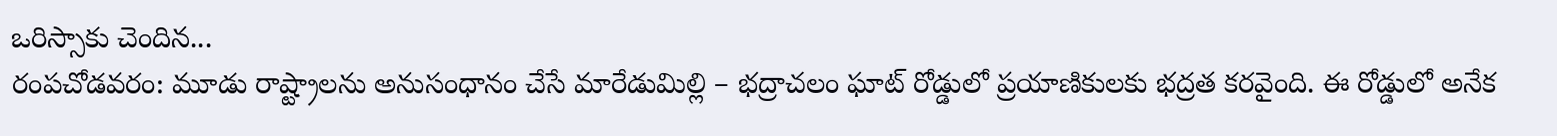ఒరిస్సాకు చెందిన...
రంపచోడవరం: మూడు రాష్ట్రాలను అనుసంధానం చేసే మారేడుమిల్లి – భద్రాచలం ఘాట్ రోడ్డులో ప్రయాణికులకు భద్రత కరవైంది. ఈ రోడ్డులో అనేక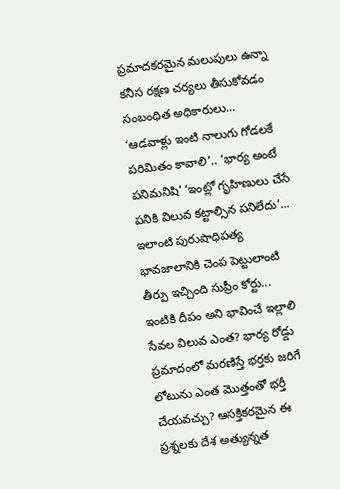ప్రమాదకరమైన మలుపులు ఉన్నా కనీస రక్షణ చర్యలు తీసుకోవడం సంబంధిత అధికారులు...
‘ఆడవాళ్లు ఇంటి నాలుగు గోడలకే పరిమితం కావాలి’.. ‘భార్య అంటే పనిమనిషి’ ‘ఇంట్లో గృహిణులు చేసే పనికి విలువ కట్టాల్సిన పనిలేదు’... ఇలాంటి పురుషాధిపత్య భావజాలానికి చెంప పెట్టులాంటి తీర్పు ఇచ్చింది సుప్రీం కోర్టు...
ఇంటికి దీపం అని భావించే ఇల్లాలి సేవల విలువ ఎంత? భార్య రోడ్డు ప్రమాదంలో మరణిస్తే భర్తకు జరిగే లోటును ఎంత మొత్తంతో భర్తీ చేయవచ్చు? ఆసక్తికరమైన ఈ ప్రశ్నలకు దేశ అత్యున్నత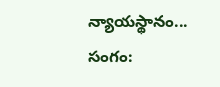న్యాయస్థానం...
సంగం: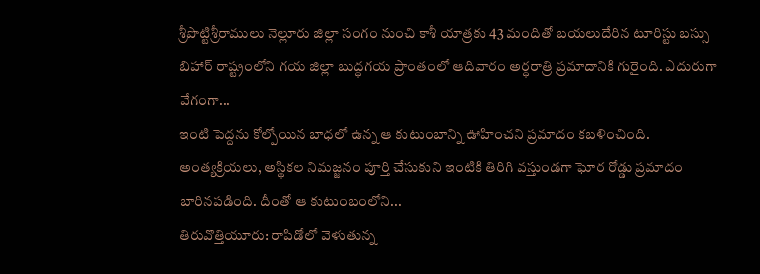శ్రీపొట్టిశ్రీరాములు నెల్లూరు జిల్లా సంగం నుంచి కాశీ యాత్రకు 43 మందితో బయలుదేరిన టూరిస్టు బస్సు బిహార్ రాష్ట్రంలోని గయ జిల్లా బుద్ధగయ ప్రాంతంలో ఆదివారం అర్ధరాత్రి ప్రమాదానికి గురైంది. ఎదురుగా వేగంగా...
ఇంటి పెద్దను కోల్పోయిన బాధలో ఉన్న ఆ కుటుంబాన్ని ఊహించని ప్రమాదం కబళించింది. అంత్యక్రియలు, అస్థికల నిమజ్జనం పూర్తి చేసుకుని ఇంటికి తిరిగి వస్తుండగా ఘోర రోడ్డు ప్రమాదం బారినపడింది. దీంతో ఆ కుటుంబంలోని...
తిరువొత్తియూరు: రాపిడోలో వెళుతున్న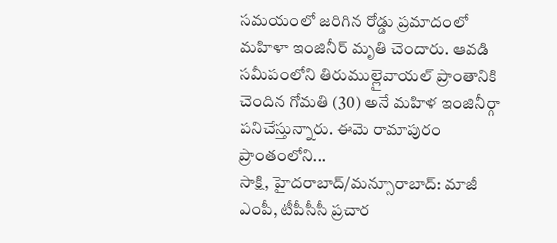సమయంలో జరిగిన రోడ్డు ప్రమాదంలో మహిళా ఇంజినీర్ మృతి చెందారు. ఆవడి సమీపంలోని తిరుముల్లైవాయల్ ప్రాంతానికి చెందిన గోమతి (30) అనే మహిళ ఇంజినీర్గా పనిచేస్తున్నారు. ఈమె రామాపురం ప్రాంతంలోని...
సాక్షి, హైదరాబాద్/మన్సూరాబాద్: మాజీ ఎంపీ, టీపీసీసీ ప్రచార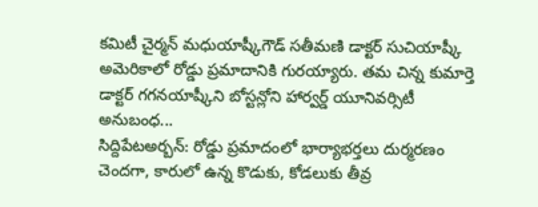కమిటీ చైర్మన్ మధుయాష్కీగౌడ్ సతీమణి డాక్టర్ సుచియాష్కీ అమెరికాలో రోడ్డు ప్రమాదానికి గురయ్యారు. తమ చిన్న కుమార్తె డాక్టర్ గగనయాష్కీని బోస్టన్లోని హార్వర్డ్ యూనివర్సిటీ అనుబంధ...
సిద్దిపేటఅర్బన్: రోడ్డు ప్రమాదంలో భార్యాభర్తలు దుర్మరణం చెందగా, కారులో ఉన్న కొడుకు, కోడలుకు తీవ్ర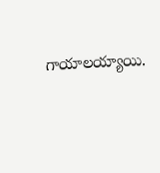గాయాలయ్యాయి.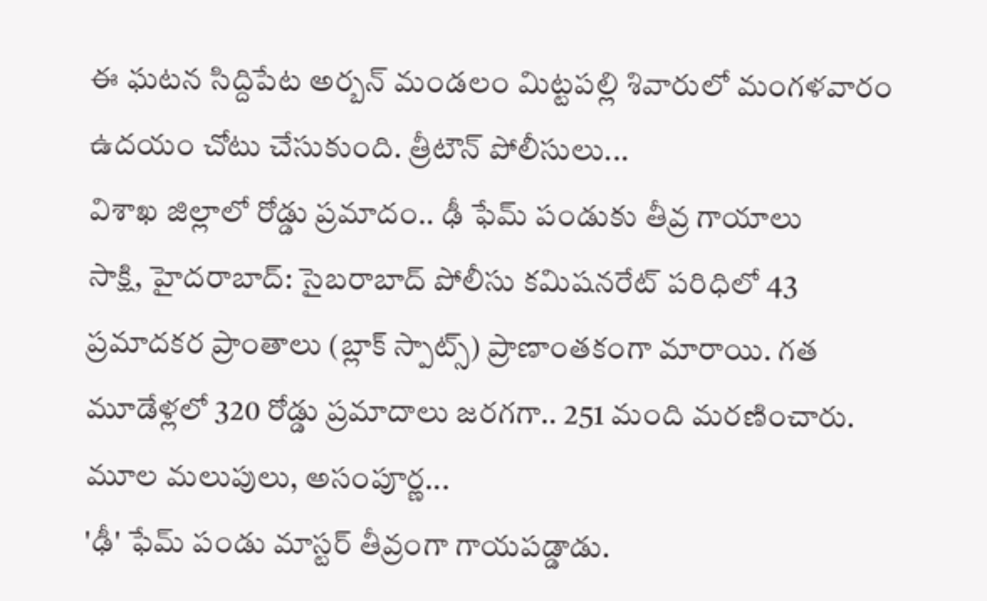ఈ ఘటన సిద్దిపేట అర్బన్ మండలం మిట్టపల్లి శివారులో మంగళవారం ఉదయం చోటు చేసుకుంది. త్రీటౌన్ పోలీసులు...
విశాఖ జిల్లాలో రోడ్డు ప్రమాదం.. ఢీ ఫేమ్ పండుకు తీవ్ర గాయాలు
సాక్షి, హైదరాబాద్: సైబరాబాద్ పోలీసు కమిషనరేట్ పరిధిలో 43 ప్రమాదకర ప్రాంతాలు (బ్లాక్ స్పాట్స్) ప్రాణాంతకంగా మారాయి. గత మూడేళ్లలో 320 రోడ్డు ప్రమాదాలు జరగగా.. 251 మంది మరణించారు. మూల మలుపులు, అసంపూర్ణ...
'ఢీ' ఫేమ్ పండు మాస్టర్ తీవ్రంగా గాయపడ్డాడు.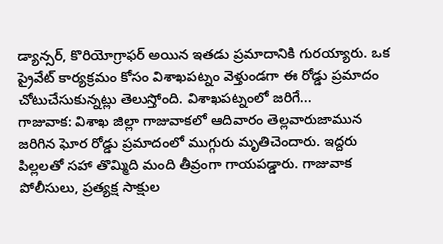డ్యాన్సర్, కొరియోగ్రాఫర్ అయిన ఇతడు ప్రమాదానికి గురయ్యారు. ఒక ప్రైవేట్ కార్యక్రమం కోసం విశాఖపట్నం వెళ్తుండగా ఈ రోడ్డు ప్రమాదం చోటుచేసుకున్నట్లు తెలుస్తోంది. విశాఖపట్నంలో జరిగే...
గాజువాక: విశాఖ జిల్లా గాజువాకలో ఆదివారం తెల్లవారుజామున జరిగిన ఘోర రోడ్డు ప్రమాదంలో ముగ్గురు మృతిచెందారు. ఇద్దరు పిల్లలతో సహా తొమ్మిది మంది తీవ్రంగా గాయపడ్డారు. గాజువాక పోలీసులు, ప్రత్యక్ష సాక్షుల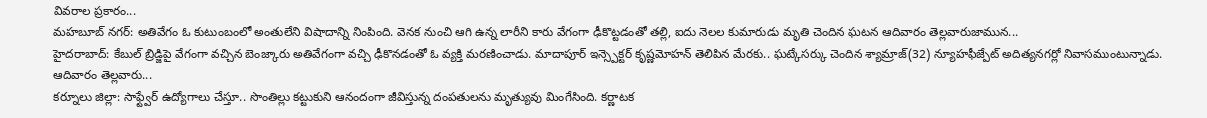వివరాల ప్రకారం...
మహబూబ్ నగర్: అతివేగం ఓ కుటుంబంలో అంతులేని విషాదాన్ని నింపింది. వెనక నుంచి ఆగి ఉన్న లారీని కారు వేగంగా ఢీకొట్టడంతో తల్లి, ఐదు నెలల కుమారుడు మృతి చెందిన ఘటన ఆదివారం తెల్లవారుజామున...
హైదరాబాద్: కేబుల్ బ్రిడ్జిపై వేగంగా వచ్చిన బెంజ్కారు అతివేగంగా వచ్చి ఢీకొనడంతో ఓ వ్యక్తి మరణించాడు. మాదాపూర్ ఇన్స్పెక్టర్ కృష్ణమోహన్ తెలిపిన మేరకు.. ఘట్కేసర్కు చెందిన శ్యామ్రాజ్(32) న్యూహఫీజ్పేట్ అదిత్యనగర్లో నివాసముంటున్నాడు. ఆదివారం తెల్లవారు...
కర్నూలు జిల్లా: సాఫ్ట్వేర్ ఉద్యోగాలు చేస్తూ.. సొంతిల్లు కట్టుకుని ఆనందంగా జీవిస్తున్న దంపతులను మృత్యువు మింగేసింది. కర్ణాటక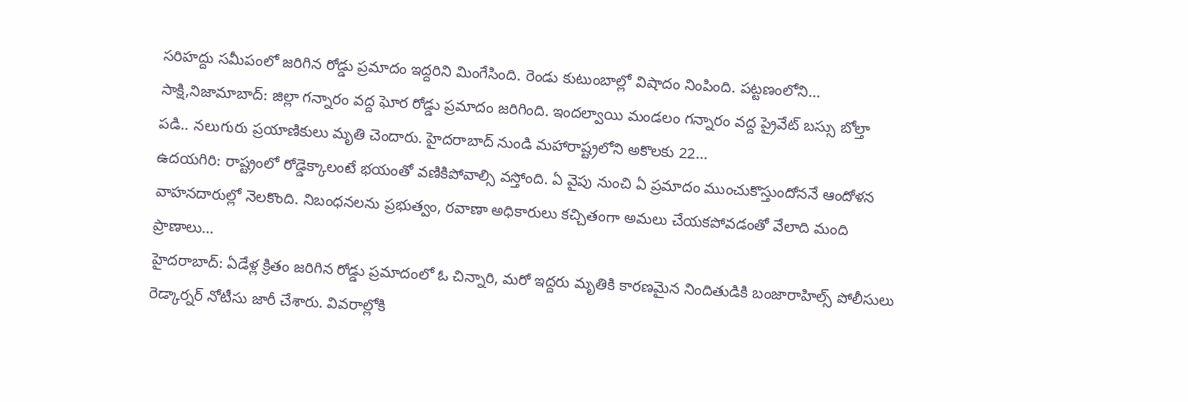సరిహద్దు సమీపంలో జరిగిన రోడ్డు ప్రమాదం ఇద్దరిని మింగేసింది. రెండు కుటుంబాల్లో విషాదం నింపింది. పట్టణంలోని...
సాక్షి,నిజామాబాద్: జిల్లా గన్నారం వద్ద ఘోర రోడ్డు ప్రమాదం జరిగింది. ఇందల్వాయి మండలం గన్నారం వద్ద ప్రైవేట్ బస్సు బోల్తా పడి.. నలుగురు ప్రయాణికులు మృతి చెందారు. హైదరాబాద్ నుండి మహారాష్ట్రలోని అకొలకు 22...
ఉదయగిరి: రాష్ట్రంలో రోడ్డెక్కాలంటే భయంతో వణికిపోవాల్సి వస్తోంది. ఏ వైపు నుంచి ఏ ప్రమాదం ముంచుకొస్తుందోననే ఆందోళన వాహనదారుల్లో నెలకొంది. నిబంధనలను ప్రభుత్వం, రవాణా అధికారులు కచ్చితంగా అమలు చేయకపోవడంతో వేలాది మంది ప్రాణాలు...
హైదరాబాద్: ఏడేళ్ల క్రితం జరిగిన రోడ్డు ప్రమాదంలో ఓ చిన్నారి, మరో ఇద్దరు మృతికి కారణమైన నిందితుడికి బంజారాహిల్స్ పోలీసులు రెడ్కార్నర్ నోటీసు జారీ చేశారు. వివరాల్లోకి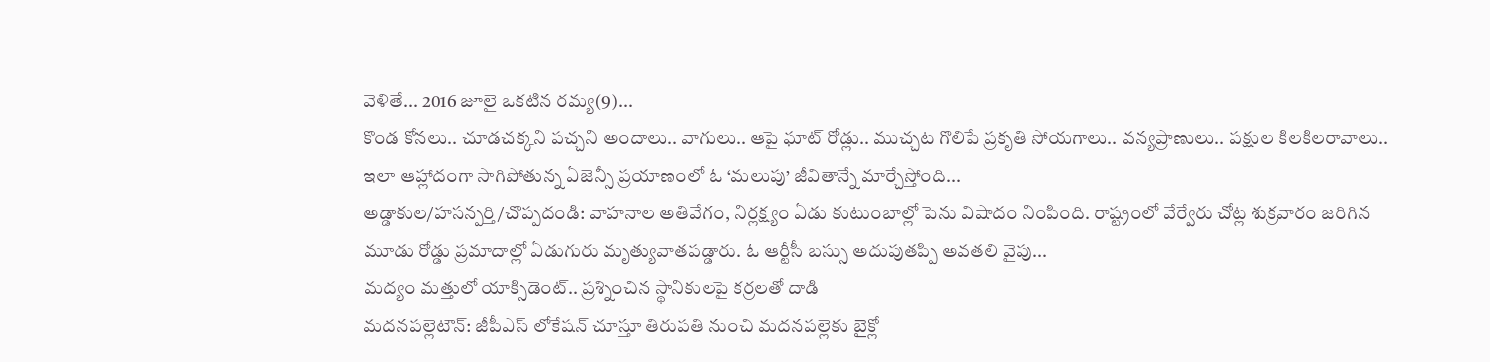వెళితే... 2016 జూలై ఒకటిన రమ్య(9)...
కొండ కోనలు.. చూడచక్కని పచ్చని అందాలు.. వాగులు.. ఆపై ఘాట్ రోడ్లు.. ముచ్చట గొలిపే ప్రకృతి సోయగాలు.. వన్యప్రాణులు.. పక్షుల కిలకిలరావాలు.. ఇలా ఆహ్లాదంగా సాగిపోతున్న ఏజెన్సీ ప్రయాణంలో ఓ ‘మలుపు’ జీవితాన్నే మార్చేస్తోంది...
అడ్డాకుల/హసన్పర్తి/చొప్పదండి: వాహనాల అతివేగం, నిర్లక్ష్యం ఏడు కుటుంబాల్లో పెను విషాదం నింపింది. రాష్ట్రంలో వేర్వేరు చోట్ల శుక్రవారం జరిగిన మూడు రోడ్డు ప్రమాదాల్లో ఏడుగురు మృత్యువాతపడ్డారు. ఓ ఆర్టీసీ బస్సు అదుపుతప్పి అవతలి వైపు...
మద్యం మత్తులో యాక్సిడెంట్.. ప్రశ్నించిన స్థానికులపై కర్రలతో దాడి
మదనపల్లెటౌన్: జీపీఎస్ లోకేషన్ చూస్తూ తిరుపతి నుంచి మదనపల్లెకు బైక్లో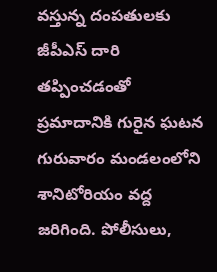వస్తున్న దంపతులకు జీపీఎస్ దారి తప్పించడంతో ప్రమాదానికి గురైన ఘటన గురువారం మండలంలోని శానిటోరియం వద్ద జరిగింది. పోలీసులు,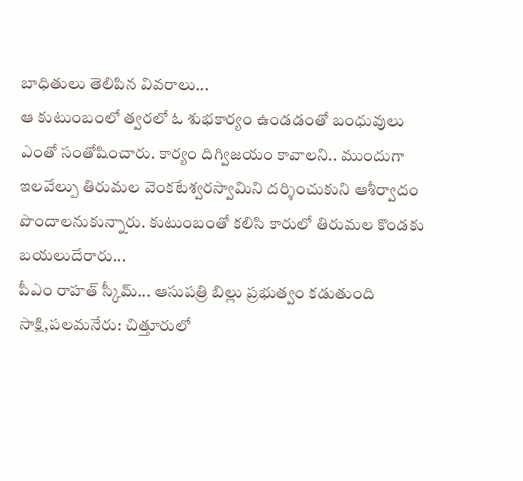బాధితులు తెలిపిన వివరాలు...
ఆ కుటుంబంలో త్వరలో ఓ శుభకార్యం ఉండడంతో బంధువులు ఎంతో సంతోషించారు. కార్యం దిగ్విజయం కావాలని.. ముందుగా ఇలవేల్పు తిరుమల వెంకటేశ్వరస్వామిని దర్శించుకుని ఆశీర్వాదం పొందాలనుకున్నారు. కుటుంబంతో కలిసి కారులో తిరుమల కొండకు బయలుదేరారు...
పీఎం రాహత్ స్కీమ్... ఆసుపత్రి బిల్లు ప్రభుత్వం కడుతుంది
సాక్షి,పలమనేరు: చిత్తూరులో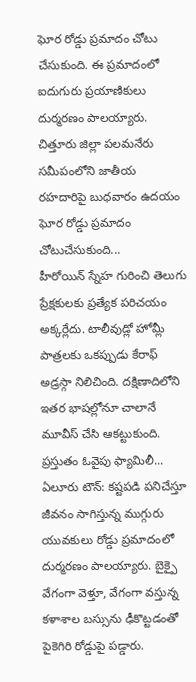ఘోర రోడ్డు ప్రమాదం చోటు చేసుకుంది. ఈ ప్రమాదంలో ఐదుగురు ప్రయాణికులు దుర్మరణం పాలయ్యారు. చిత్తూరు జిల్లా పలమనేరు సమీపంలోని జాతీయ రహదారిపై బుధవారం ఉదయం ఘోర రోడ్డు ప్రమాదం చోటుచేసుకుంది...
హీరోయిన్ స్నేహ గురించి తెలుగు ప్రేక్షకులకు ప్రత్యేక పరిచయం అక్కర్లేదు. టాలీవుడ్లో హోమ్లీ పాత్రలకు ఒకప్పుడు కేరాఫ్ అడ్రస్గా నిలిచింది. దక్షిణాదిలోని ఇతర భాషల్లోనూ చాలానే మూవీస్ చేసి ఆకట్టుకుంది. ప్రస్తుతం ఓవైపు ఫ్యామిలీ...
ఏలూరు టౌన్: కష్టపడి పనిచేస్తూ జీవనం సాగిస్తున్న ముగ్గురు యువకులు రోడ్డు ప్రమాదంలో దుర్మరణం పాలయ్యారు. బైక్పై వేగంగా వెళ్తూ, వేగంగా వస్తున్న కళాశాల బస్సును ఢీకొట్టడంతో పైకెగిరి రోడ్డుపై పడ్డారు.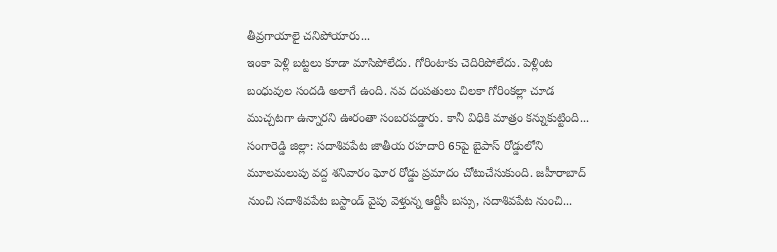తీవ్రగాయాలై చనిపోయారు...
ఇంకా పెళ్లి బట్టలు కూడా మాసిపోలేదు. గోరింటాకు చెదిరిపోలేదు. పెళ్లింట బంధువుల సందడి అలాగే ఉంది. నవ దంపతులు చిలకా గోరింకల్లా చూడ ముచ్చటగా ఉన్నారని ఊరంతా సంబరపడ్డారు. కానీ విధికి మాత్రం కన్నుకుట్టింది...
సంగారెడ్డి జిల్లా: సదాశివపేట జాతీయ రహదారి 65పై బైపాస్ రోడ్డులోని మూలమలుపు వద్ద శనివారం ఘోర రోడ్డు ప్రమాదం చోటుచేసుకుంది. జహీరాబాద్ నుంచి సదాశివపేట బస్టాండ్ వైపు వెళ్తున్న ఆర్టీసీ బస్సు, సదాశివపేట నుంచి...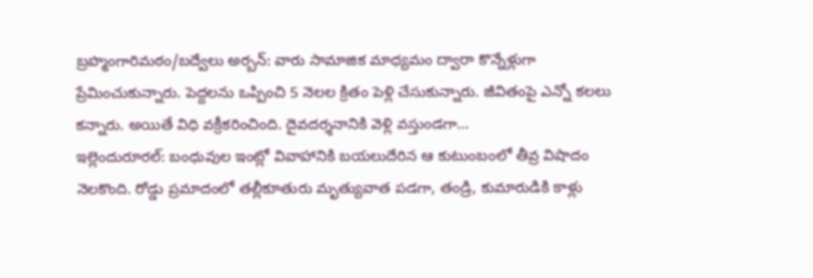బ్రహ్మంగారిమఠం/బద్వేలు అర్బన్: వారు సామాజిక మాధ్యమం ద్వారా కొన్నేళ్లుగా ప్రేమించుకున్నారు. పెద్దలను ఒప్పించి 5 నెలల క్రితం పెళ్లి చేసుకున్నారు. జీవితంపై ఎన్నో కలలు కన్నారు. అయితే విధి వక్రీకరించింది. దైవదర్శనానికి వెళ్లి వస్తుండగా...
ఇల్లెందురూరల్: బంధువుల ఇంట్లో వివాహానికి బయలుదేరిన ఆ కుటుంబంలో తీవ్ర విషాదం నెలకొంది. రోడ్డు ప్రమాదంలో తల్లీకూతురు మృత్యువాత పడగా, తండ్రి, కుమారుడికి కాళ్లు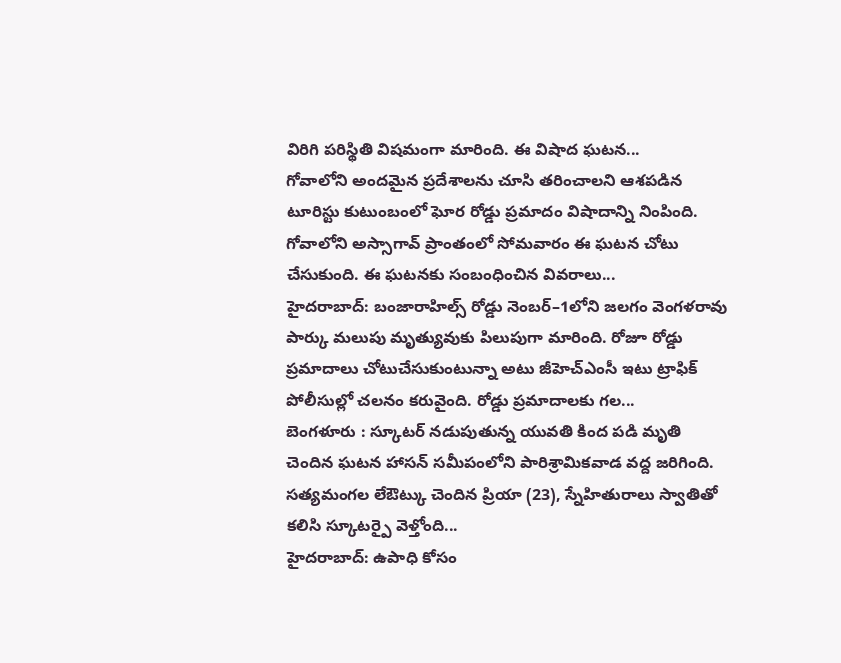విరిగి పరిస్థితి విషమంగా మారింది. ఈ విషాద ఘటన...
గోవాలోని అందమైన ప్రదేశాలను చూసి తరించాలని ఆశపడిన టూరిస్టు కుటుంబంలో ఘోర రోడ్డు ప్రమాదం విషాదాన్ని నింపింది. గోవాలోని అస్సాగావ్ ప్రాంతంలో సోమవారం ఈ ఘటన చోటు చేసుకుంది. ఈ ఘటనకు సంబంధించిన వివరాలు...
హైదరాబాద్: బంజారాహిల్స్ రోడ్డు నెంబర్–1లోని జలగం వెంగళరావు పార్కు మలుపు మృత్యువుకు పిలుపుగా మారింది. రోజూ రోడ్డు ప్రమాదాలు చోటుచేసుకుంటున్నా అటు జీహెచ్ఎంసీ ఇటు ట్రాఫిక్ పోలీసుల్లో చలనం కరువైంది. రోడ్డు ప్రమాదాలకు గల...
బెంగళూరు : స్కూటర్ నడుపుతున్న యువతి కింద పడి మృతి చెందిన ఘటన హాసన్ సమీపంలోని పారిశ్రామికవాడ వద్ద జరిగింది. సత్యమంగల లేఔట్కు చెందిన ప్రియా (23), స్నేహితురాలు స్వాతితో కలిసి స్కూటర్పై వెళ్తోంది...
హైదరాబాద్: ఉపాధి కోసం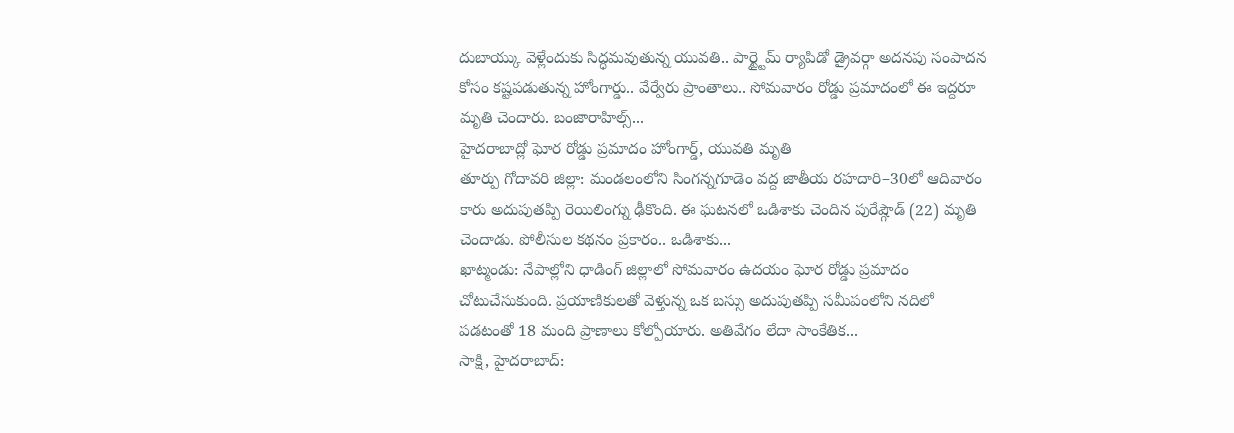దుబాయ్కు వెళ్లేందుకు సిద్ధమవుతున్న యువతి.. పార్ట్టైమ్ ర్యాపిడో డ్రైవర్గా అదనపు సంపాదన కోసం కష్టపడుతున్న హోంగార్డు.. వేర్వేరు ప్రాంతాలు.. సోమవారం రోడ్డు ప్రమాదంలో ఈ ఇద్దరూ మృతి చెందారు. బంజారాహిల్స్...
హైదరాబాద్లో ఘోర రోడ్డు ప్రమాదం హోంగార్డ్, యువతి మృతి
తూర్పు గోదావరి జిల్లా: మండలంలోని సింగన్నగూడెం వద్ద జాతీయ రహదారి–30లో ఆదివారం కారు అదుపుతప్పి రెయిలింగ్ను ఢీకొంది. ఈ ఘటనలో ఒడిశాకు చెందిన పురేష్గౌడ్ (22) మృతి చెందాడు. పోలీసుల కథనం ప్రకారం.. ఒడిశాకు...
ఖాట్మండు: నేపాల్లోని ధాడింగ్ జిల్లాలో సోమవారం ఉదయం ఘోర రోడ్డు ప్రమాదం చోటుచేసుకుంది. ప్రయాణికులతో వెళ్తున్న ఒక బస్సు అదుపుతప్పి సమీపంలోని నదిలో పడటంతో 18 మంది ప్రాణాలు కోల్పోయారు. అతివేగం లేదా సాంకేతిక...
సాక్షి, హైదరాబాద్: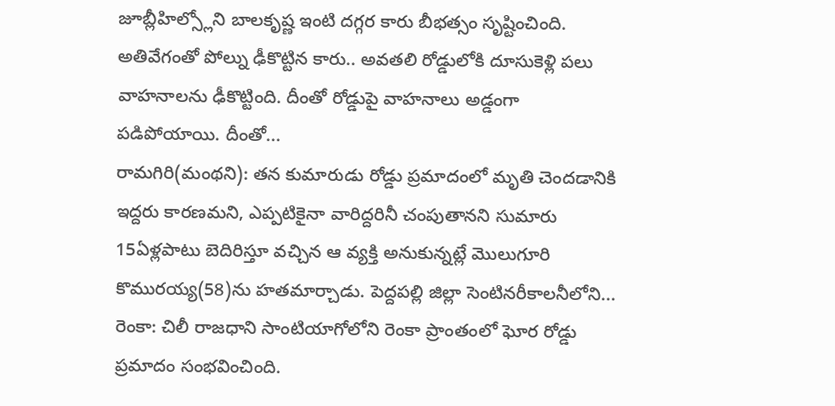జూబ్లీహిల్స్లోని బాలకృష్ణ ఇంటి దగ్గర కారు బీభత్సం సృష్టించింది. అతివేగంతో పోల్ను ఢీకొట్టిన కారు.. అవతలి రోడ్డులోకి దూసుకెళ్లి పలు వాహనాలను ఢీకొట్టింది. దీంతో రోడ్డుపై వాహనాలు అడ్డంగా పడిపోయాయి. దీంతో...
రామగిరి(మంథని): తన కుమారుడు రోడ్డు ప్రమాదంలో మృతి చెందడానికి ఇద్దరు కారణమని, ఎప్పటికైనా వారిద్దరినీ చంపుతానని సుమారు 15ఏళ్లపాటు బెదిరిస్తూ వచ్చిన ఆ వ్యక్తి అనుకున్నట్లే మొలుగూరి కొమురయ్య(58)ను హతమార్చాడు. పెద్దపల్లి జిల్లా సెంటినరీకాలనీలోని...
రెంకా: చిలీ రాజధాని సాంటియాగోలోని రెంకా ప్రాంతంలో ఘోర రోడ్డు ప్రమాదం సంభవించింది.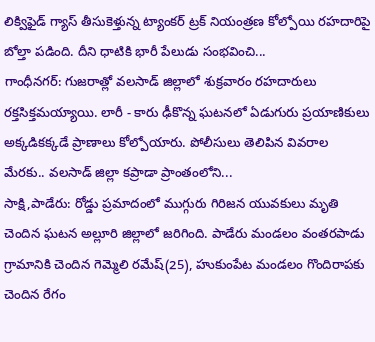లిక్విఫైడ్ గ్యాస్ తీసుకెళ్తున్న ట్యాంకర్ ట్రక్ నియంత్రణ కోల్పోయి రహదారిపై బోల్తా పడింది. దీని ధాటికి భారీ పేలుడు సంభవించి...
గాంధీనగర్: గుజరాత్లో వలసాడ్ జిల్లాలో శుక్రవారం రహదారులు రక్తసిక్తమయ్యాయి. లారీ - కారు ఢీకొన్న ఘటనలో ఏడుగురు ప్రయాణికులు అక్కడికక్కడే ప్రాణాలు కోల్పోయారు. పోలీసులు తెలిపిన వివరాల మేరకు.. వలసాడ్ జిల్లా కప్రాడా ప్రాంతంలోని...
సాక్షి,పాడేరు: రోడ్డు ప్రమాదంలో ముగ్గురు గిరిజన యువకులు మృతి చెందిన ఘటన అల్లూరి జిల్లాలో జరిగింది. పాడేరు మండలం వంతరపాడు గ్రామానికి చెందిన గెమ్మెలి రమేష్(25), హుకుంపేట మండలం గొందిరాపకు చెందిన రేగం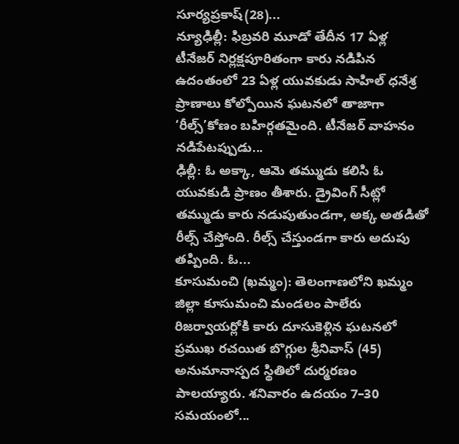సూర్యప్రకాష్(28)...
న్యూఢిల్లీ: ఫిబ్రవరి మూడో తేదీన 17 ఏళ్ల టీనేజర్ నిర్లక్షపూరితంగా కారు నడిపిన ఉదంతంలో 23 ఏళ్ల యువకుడు సాహిల్ ధనేశ్ర ప్రాణాలు కోల్పోయిన ఘటనలో తాజాగా ‘రీల్స్’కోణం బహిర్గతమైంది. టీనేజర్ వాహనం నడిపేటప్పుడు...
ఢిల్లీ: ఓ అక్కా, ఆమె తమ్ముడు కలిసి ఓ యువకుడి ప్రాణం తీశారు. డ్రైవింగ్ సీట్లో తమ్ముడు కారు నడుపుతుండగా, అక్క అతడితో రీల్స్ చేస్తోంది. రీల్స్ చేస్తుండగా కారు అదుపు తప్పింది. ఓ...
కూసుమంచి (ఖమ్మం): తెలంగాణలోని ఖమ్మం జిల్లా కూసుమంచి మండలం పాలేరు రిజర్వాయర్లోకి కారు దూసుకెళ్లిన ఘటనలో ప్రముఖ రచయిత బొగ్గుల శ్రీనివాస్ (45) అనుమానాస్పద స్థితిలో దుర్మరణం పాలయ్యారు. శనివారం ఉదయం 7–30 సమయంలో...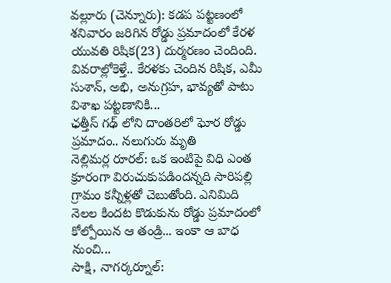వల్లూరు (చెన్నూరు): కడప పట్టణంలో శనివారం జరిగిన రోడ్డు ప్రమాదంలో కేరళ యువతి రిషిక(23) దుర్మరణం చెందింది. వివరాల్లోకెళ్తే.. కేరళకు చెందిన రిషిక, ఎమీ సుశాన్, అభి, అనుగ్రహ, భావ్యతో పాటు విశాఖ పట్టణానికి...
ఛత్తీస్ గఢ్ లోని దాంతరిలో ఘోర రోడ్డు ప్రమాదం.. నలుగురు మృతి
నెల్లిమర్ల రూరల్: ఒక ఇంటిపై విధి ఎంత క్రూరంగా విరుచుకుపడిందన్నది సారిపల్లి గ్రామం కన్నీళ్లతో చెబుతోంది. ఎనిమిది నెలల కిందట కొడుకును రోడ్డు ప్రమాదంలో కోల్పోయిన ఆ తండ్రి... ఇంకా ఆ బాధ నుంచి...
సాక్షి, నాగర్కర్నూల్: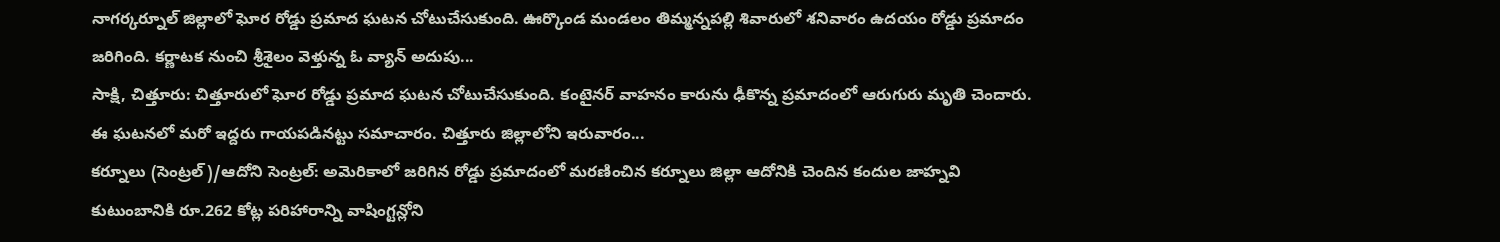నాగర్కర్నూల్ జిల్లాలో ఘోర రోడ్డు ప్రమాద ఘటన చోటుచేసుకుంది. ఊర్కొండ మండలం తిమ్మన్నపల్లి శివారులో శనివారం ఉదయం రోడ్డు ప్రమాదం జరిగింది. కర్ణాటక నుంచి శ్రీశైలం వెళ్తున్న ఓ వ్యాన్ అదుపు...
సాక్షి, చిత్తూరు: చిత్తూరులో ఘోర రోడ్డు ప్రమాద ఘటన చోటుచేసుకుంది. కంటైనర్ వాహనం కారును ఢీకొన్న ప్రమాదంలో ఆరుగురు మృతి చెందారు. ఈ ఘటనలో మరో ఇద్దరు గాయపడినట్టు సమాచారం. చిత్తూరు జిల్లాలోని ఇరువారం...
కర్నూలు (సెంట్రల్)/ఆదోని సెంట్రల్: అమెరికాలో జరిగిన రోడ్డు ప్రమాదంలో మరణించిన కర్నూలు జిల్లా ఆదోనికి చెందిన కందుల జాహ్నవి కుటుంబానికి రూ.262 కోట్ల పరిహారాన్ని వాషింగ్టన్లోని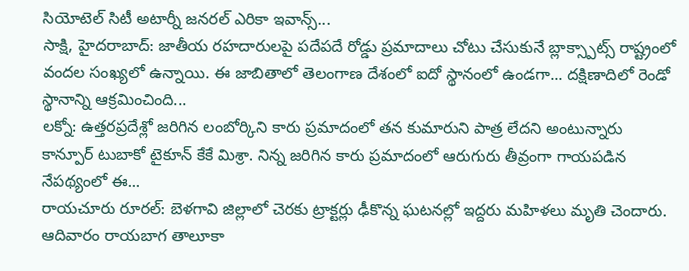సియోటెల్ సిటీ అటార్నీ జనరల్ ఎరికా ఇవాన్స్...
సాక్షి, హైదరాబాద్: జాతీయ రహదారులపై పదేపదే రోడ్డు ప్రమాదాలు చోటు చేసుకునే బ్లాక్స్పాట్స్ రాష్ట్రంలో వందల సంఖ్యలో ఉన్నాయి. ఈ జాబితాలో తెలంగాణ దేశంలో ఐదో స్థానంలో ఉండగా... దక్షిణాదిలో రెండో స్థానాన్ని ఆక్రమించింది...
లక్నో: ఉత్తరప్రదేశ్లో జరిగిన లంబోర్కిని కారు ప్రమాదంలో తన కుమారుని పాత్ర లేదని అంటున్నారు కాన్పూర్ టుబాకో టైకూన్ కేకే మిశ్రా. నిన్న జరిగిన కారు ప్రమాదంలో ఆరుగురు తీవ్రంగా గాయపడిన నేపథ్యంలో ఈ...
రాయచూరు రూరల్: బెళగావి జిల్లాలో చెరకు ట్రాక్టర్లు ఢీకొన్న ఘటనల్లో ఇద్దరు మహిళలు మృతి చెందారు. ఆదివారం రాయబాగ తాలూకా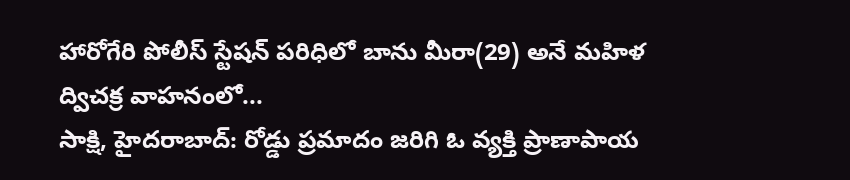హారోగేరి పోలీస్ స్టేషన్ పరిధిలో బాను మీరా(29) అనే మహిళ ద్విచక్ర వాహనంలో...
సాక్షి, హైదరాబాద్: రోడ్డు ప్రమాదం జరిగి ఓ వ్యక్తి ప్రాణాపాయ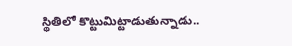స్థితిలో కొట్టుమిట్టాడుతున్నాడు..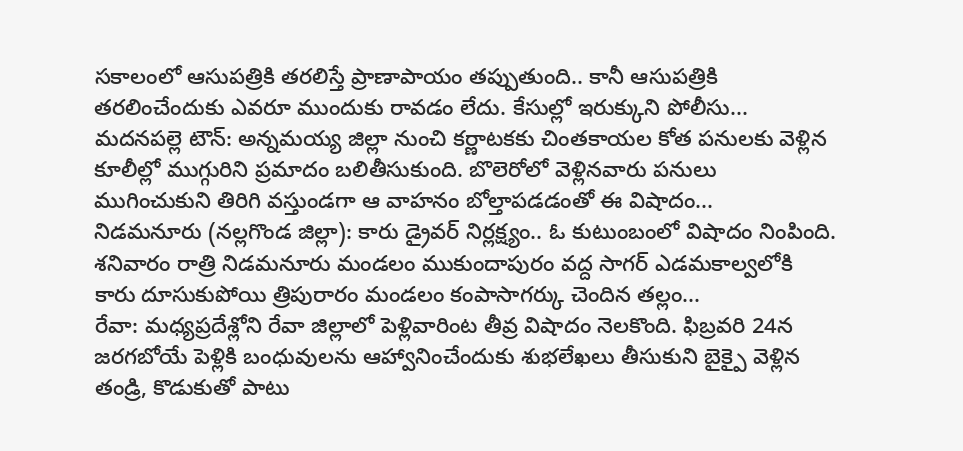సకాలంలో ఆసుపత్రికి తరలిస్తే ప్రాణాపాయం తప్పుతుంది.. కానీ ఆసుపత్రికి తరలించేందుకు ఎవరూ ముందుకు రావడం లేదు. కేసుల్లో ఇరుక్కుని పోలీసు...
మదనపల్లె టౌన్: అన్నమయ్య జిల్లా నుంచి కర్ణాటకకు చింతకాయల కోత పనులకు వెళ్లిన కూలీల్లో ముగ్గురిని ప్రమాదం బలితీసుకుంది. బొలెరోలో వెళ్లినవారు పనులు ముగించుకుని తిరిగి వస్తుండగా ఆ వాహనం బోల్తాపడడంతో ఈ విషాదం...
నిడమనూరు (నల్లగొండ జిల్లా): కారు డ్రైవర్ నిర్లక్ష్యం.. ఓ కుటుంబంలో విషాదం నింపింది. శనివారం రాత్రి నిడమనూరు మండలం ముకుందాపురం వద్ద సాగర్ ఎడమకాల్వలోకి కారు దూసుకుపోయి త్రిపురారం మండలం కంపాసాగర్కు చెందిన తల్లం...
రేవా: మధ్యప్రదేశ్లోని రేవా జిల్లాలో పెళ్లివారింట తీవ్ర విషాదం నెలకొంది. ఫిబ్రవరి 24న జరగబోయే పెళ్లికి బంధువులను ఆహ్వానించేందుకు శుభలేఖలు తీసుకుని బైక్పై వెళ్లిన తండ్రి, కొడుకుతో పాటు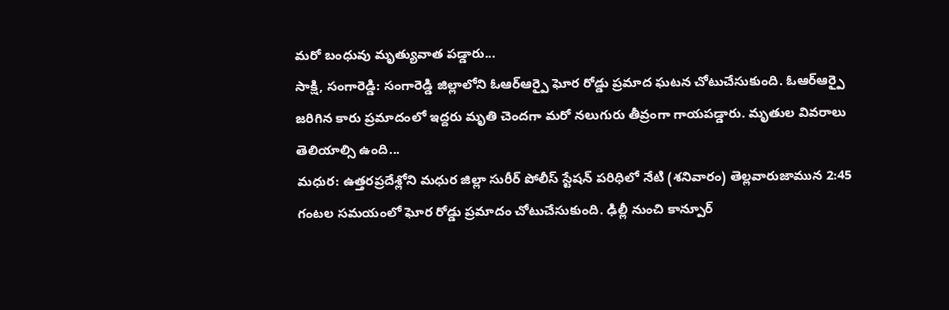మరో బంధువు మృత్యువాత పడ్డారు...
సాక్షి, సంగారెడ్డి: సంగారెడ్డి జిల్లాలోని ఓఆర్ఆర్పై ఘోర రోడ్డు ప్రమాద ఘటన చోటుచేసుకుంది. ఓఆర్ఆర్పై జరిగిన కారు ప్రమాదంలో ఇద్దరు మృతి చెందగా మరో నలుగురు తీవ్రంగా గాయపడ్డారు. మృతుల వివరాలు తెలియాల్సి ఉంది...
మధుర: ఉత్తరప్రదేశ్లోని మధుర జిల్లా సురీర్ పోలీస్ స్టేషన్ పరిధిలో నేటి (శనివారం) తెల్లవారుజామున 2:45 గంటల సమయంలో ఘోర రోడ్డు ప్రమాదం చోటుచేసుకుంది. ఢిల్లీ నుంచి కాన్పూర్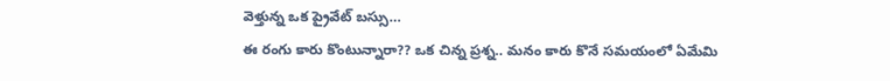వెళ్తున్న ఒక ప్రైవేట్ బస్సు...
ఈ రంగు కారు కొంటున్నారా?? ఒక చిన్న ప్రశ్న.. మనం కారు కొనే సమయంలో ఏమేమి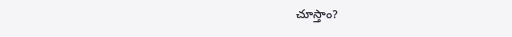చూస్తాం?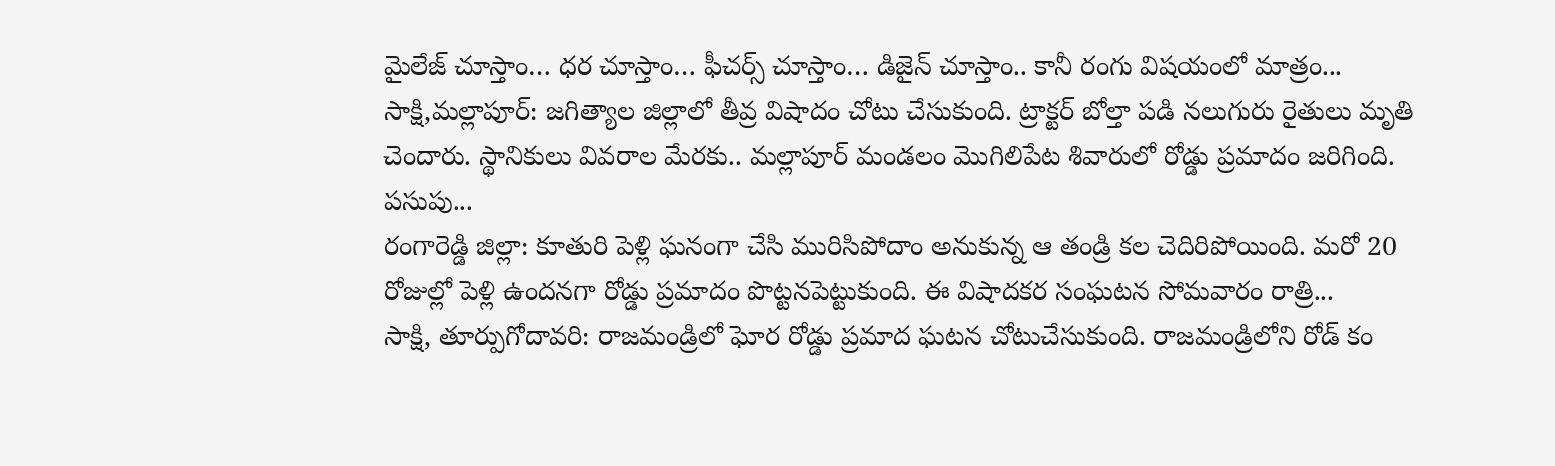మైలేజ్ చూస్తాం… ధర చూస్తాం… ఫీచర్స్ చూస్తాం… డిజైన్ చూస్తాం.. కానీ రంగు విషయంలో మాత్రం...
సాక్షి,మల్లాపూర్: జగిత్యాల జిల్లాలో తీవ్ర విషాదం చోటు చేసుకుంది. ట్రాక్టర్ బోల్తా పడి నలుగురు రైతులు మృతి చెందారు. స్థానికులు వివరాల మేరకు.. మల్లాపూర్ మండలం మొగిలిపేట శివారులో రోడ్డు ప్రమాదం జరిగింది. పసుపు...
రంగారెడ్డి జిల్లా: కూతురి పెళ్లి ఘనంగా చేసి మురిసిపోదాం అనుకున్న ఆ తండ్రి కల చెదిరిపోయింది. మరో 20 రోజుల్లో పెళ్లి ఉందనగా రోడ్డు ప్రమాదం పొట్టనపెట్టుకుంది. ఈ విషాదకర సంఘటన సోమవారం రాత్రి...
సాక్షి, తూర్పుగోదావరి: రాజమండ్రిలో ఘోర రోడ్డు ప్రమాద ఘటన చోటుచేసుకుంది. రాజమండ్రిలోని రోడ్ కం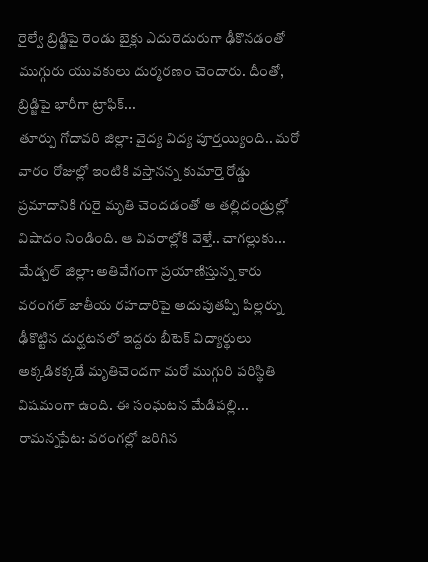రైల్వే బ్రిడ్జిపై రెండు బైక్లు ఎదురెదురుగా ఢీకొనడంతో ముగ్గురు యువకులు దుర్మరణం చెందారు. దీంతో, బ్రిడ్జిపై భారీగా ట్రాఫిక్...
తూర్పు గోదావరి జిల్లా: వైద్య విద్య పూర్తయ్యింది.. మరో వారం రోజుల్లో ఇంటికి వస్తానన్న కుమార్తె రోడ్డు ప్రమాదానికి గురై మృతి చెందడంతో ఆ తల్లిదండ్రుల్లో విషాదం నిండింది. ఆ వివరాల్లోకి వెళ్తే.. చాగల్లుకు...
మేడ్చల్ జిల్లా: అతివేగంగా ప్రయాణిస్తున్న కారు వరంగల్ జాతీయ రహదారిపై అదుపుతప్పి పిల్లర్ను ఢీకొట్టిన దుర్ఘటనలో ఇద్దరు బీటెక్ విద్యార్థులు అక్కడికక్కడే మృతిచెందగా మరో ముగ్గురి పరిస్థితి విషమంగా ఉంది. ఈ సంఘటన మేడిపల్లి...
రామన్నపేట: వరంగల్లో జరిగిన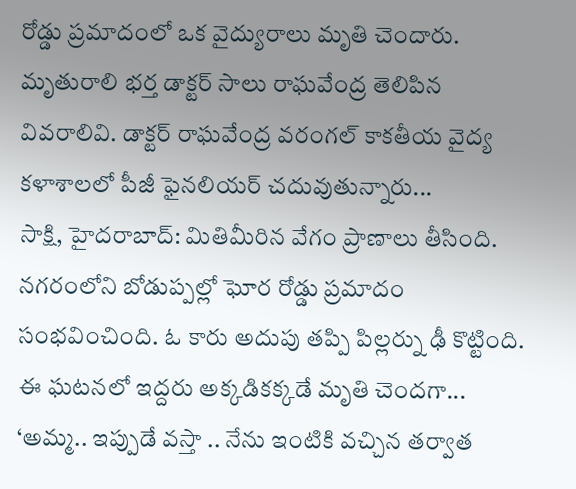రోడ్డు ప్రమాదంలో ఒక వైద్యురాలు మృతి చెందారు. మృతురాలి భర్త డాక్టర్ సాలు రాఘవేంద్ర తెలిపిన వివరాలివి. డాక్టర్ రాఘవేంద్ర వరంగల్ కాకతీయ వైద్య కళాశాలలో పీజీ ఫైనలియర్ చదువుతున్నారు...
సాక్షి, హైదరాబాద్: మితిమీరిన వేగం ప్రాణాలు తీసింది. నగరంలోని బోడుప్పల్లో ఘోర రోడ్డు ప్రమాదం సంభవించింది. ఓ కారు అదుపు తప్పి పిల్లర్ను ఢీ కొట్టింది. ఈ ఘటనలో ఇద్దరు అక్కడికక్కడే మృతి చెందగా...
‘అమ్మ.. ఇప్పుడే వస్తా .. నేను ఇంటికి వచ్చిన తర్వాత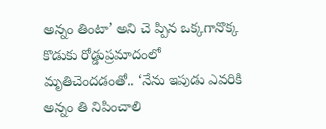అన్నం తింటా’ అని చె ప్పిన ఒక్కగానొక్క కొడుకు రోడ్డుప్రమాదంలో మృతిచెందడంతో.. ‘నేను ఇపుడు ఎవరికి అన్నం తి నిపించాలి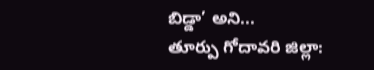బిడ్డా’ అని...
తూర్పు గోదావరి జిల్లా: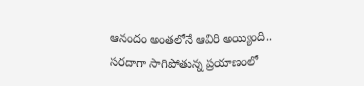ఆనందం అంతలోనే ఆవిరి అయ్యింది.. సరదాగా సాగిపోతున్న ప్రయాణంలో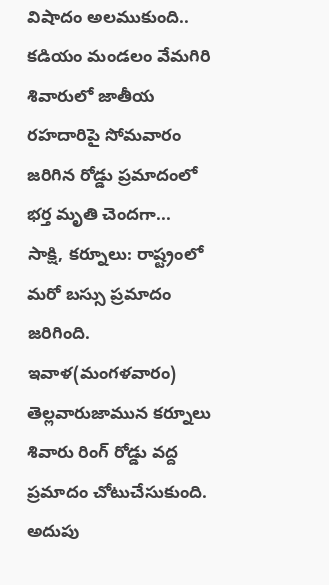విషాదం అలముకుంది.. కడియం మండలం వేమగిరి శివారులో జాతీయ రహదారిపై సోమవారం జరిగిన రోడ్డు ప్రమాదంలో భర్త మృతి చెందగా...
సాక్షి, కర్నూలు: రాష్ట్రంలో మరో బస్సు ప్రమాదం జరిగింది. ఇవాళ(మంగళవారం) తెల్లవారుజామున కర్నూలు శివారు రింగ్ రోడ్డు వద్ద ప్రమాదం చోటుచేసుకుంది. అదుపు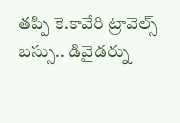తప్పి కె.కావేరి ట్రావెల్స్ బస్సు.. డివైడర్ను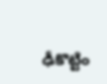ఢీకొట్టిం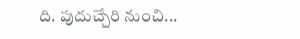ది. పుదుచ్చేరి నుంచి...